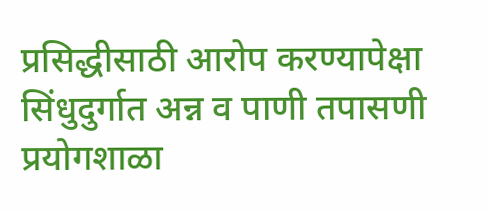प्रसिद्धीसाठी आरोप करण्यापेक्षा सिंधुदुर्गात अन्न व पाणी तपासणी प्रयोगशाळा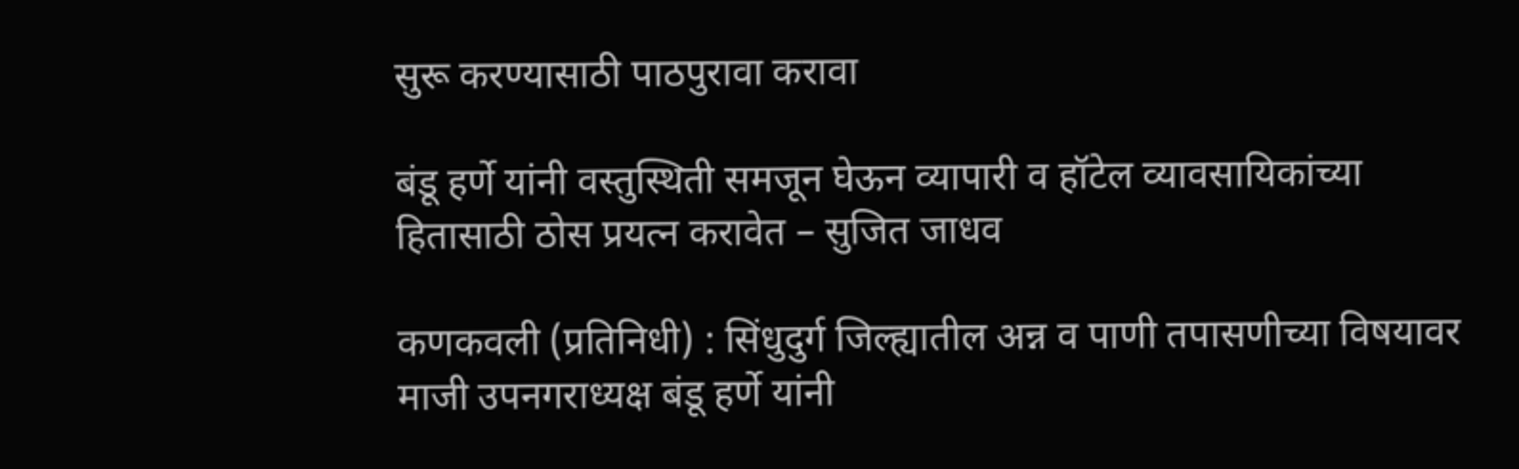सुरू करण्यासाठी पाठपुरावा करावा

बंडू हर्णे यांनी वस्तुस्थिती समजून घेऊन व्यापारी व हॉटेल व्यावसायिकांच्या हितासाठी ठोस प्रयत्न करावेत – सुजित जाधव

कणकवली (प्रतिनिधी) : सिंधुदुर्ग जिल्ह्यातील अन्न व पाणी तपासणीच्या विषयावर माजी उपनगराध्यक्ष बंडू हर्णे यांनी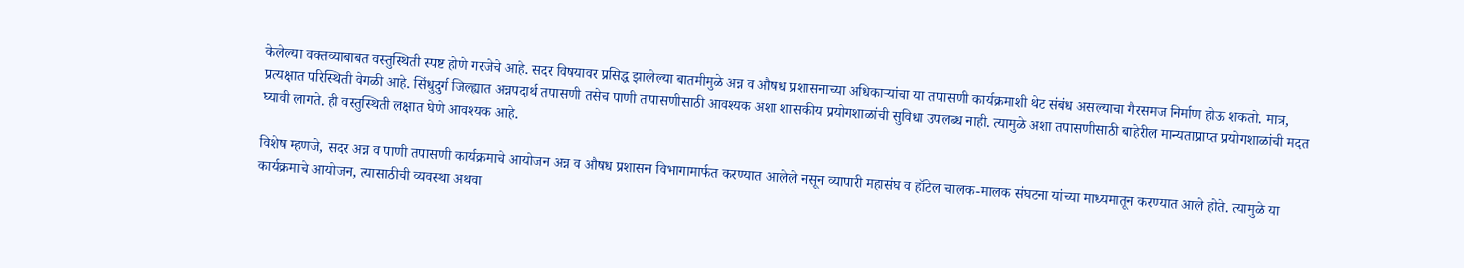केलेल्या वक्तव्याबाबत वस्तुस्थिती स्पष्ट होणे गरजेचे आहे. सदर विषयावर प्रसिद्ध झालेल्या बातमीमुळे अन्न व औषध प्रशासनाच्या अधिकाऱ्यांचा या तपासणी कार्यक्रमाशी थेट संबंध असल्याचा गैरसमज निर्माण होऊ शकतो. मात्र, प्रत्यक्षात परिस्थिती वेगळी आहे. सिंधुदुर्ग जिल्ह्यात अन्नपदार्थ तपासणी तसेच पाणी तपासणीसाठी आवश्यक अशा शासकीय प्रयोगशाळांची सुविधा उपलब्ध नाही. त्यामुळे अशा तपासणीसाठी बाहेरील मान्यताप्राप्त प्रयोगशाळांची मदत घ्यावी लागते. ही वस्तुस्थिती लक्षात घेणे आवश्यक आहे.

विशेष म्हणजे, सदर अन्न व पाणी तपासणी कार्यक्रमाचे आयोजन अन्न व औषध प्रशासन विभागामार्फत करण्यात आलेले नसून व्यापारी महासंघ व हॉटेल चालक-मालक संघटना यांच्या माध्यमातून करण्यात आले होते. त्यामुळे या कार्यक्रमाचे आयोजन, त्यासाठीची व्यवस्था अथवा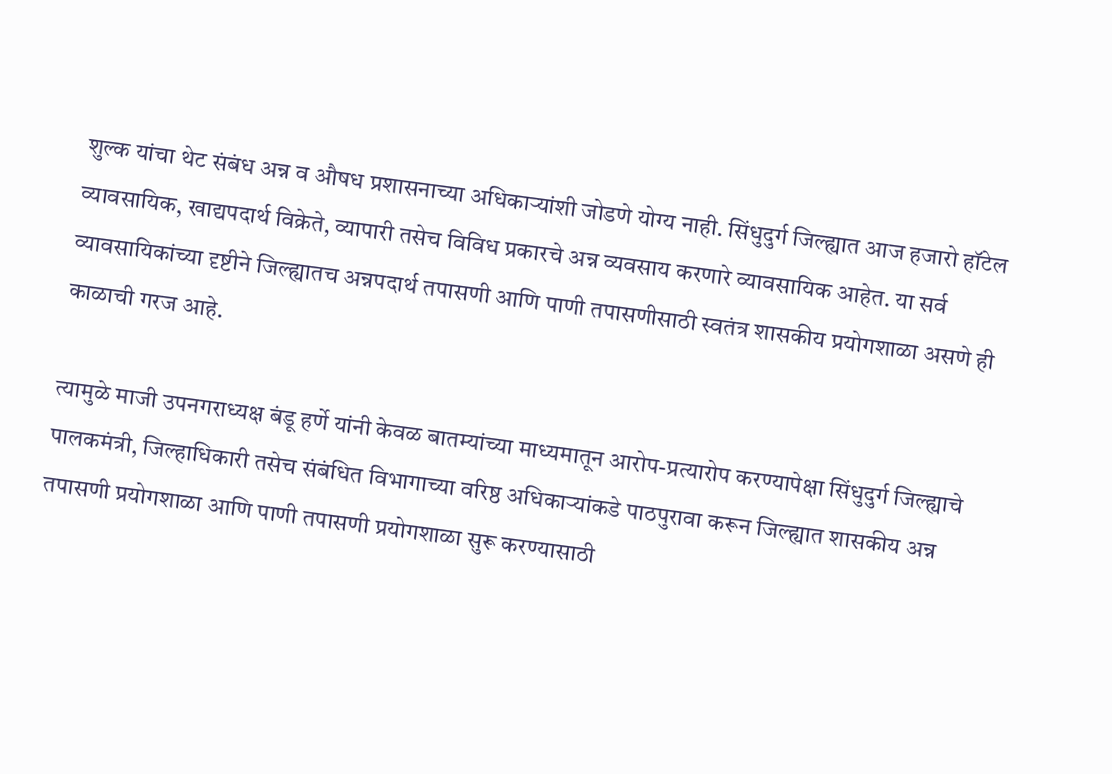शुल्क यांचा थेट संबंध अन्न व औषध प्रशासनाच्या अधिकाऱ्यांशी जोडणे योग्य नाही. सिंधुदुर्ग जिल्ह्यात आज हजारो हॉटेल व्यावसायिक, खाद्यपदार्थ विक्रेते, व्यापारी तसेच विविध प्रकारचे अन्न व्यवसाय करणारे व्यावसायिक आहेत. या सर्व व्यावसायिकांच्या दृष्टीने जिल्ह्यातच अन्नपदार्थ तपासणी आणि पाणी तपासणीसाठी स्वतंत्र शासकीय प्रयोगशाळा असणे ही काळाची गरज आहे.

त्यामुळे माजी उपनगराध्यक्ष बंडू हर्णे यांनी केवळ बातम्यांच्या माध्यमातून आरोप-प्रत्यारोप करण्यापेक्षा सिंधुदुर्ग जिल्ह्याचे पालकमंत्री, जिल्हाधिकारी तसेच संबंधित विभागाच्या वरिष्ठ अधिकाऱ्यांकडे पाठपुरावा करून जिल्ह्यात शासकीय अन्न तपासणी प्रयोगशाळा आणि पाणी तपासणी प्रयोगशाळा सुरू करण्यासाठी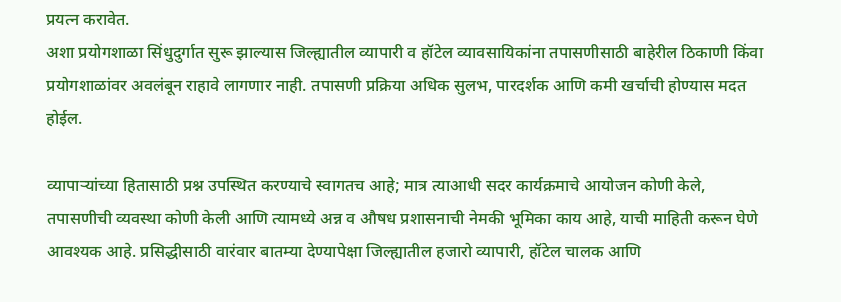प्रयत्न करावेत.
अशा प्रयोगशाळा सिंधुदुर्गात सुरू झाल्यास जिल्ह्यातील व्यापारी व हॉटेल व्यावसायिकांना तपासणीसाठी बाहेरील ठिकाणी किंवा प्रयोगशाळांवर अवलंबून राहावे लागणार नाही. तपासणी प्रक्रिया अधिक सुलभ, पारदर्शक आणि कमी खर्चाची होण्यास मदत होईल.

व्यापाऱ्यांच्या हितासाठी प्रश्न उपस्थित करण्याचे स्वागतच आहे; मात्र त्याआधी सदर कार्यक्रमाचे आयोजन कोणी केले, तपासणीची व्यवस्था कोणी केली आणि त्यामध्ये अन्न व औषध प्रशासनाची नेमकी भूमिका काय आहे, याची माहिती करून घेणे आवश्यक आहे. प्रसिद्धीसाठी वारंवार बातम्या देण्यापेक्षा जिल्ह्यातील हजारो व्यापारी, हॉटेल चालक आणि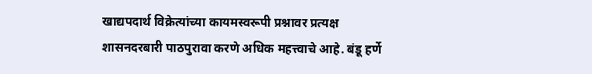खाद्यपदार्थ विक्रेत्यांच्या कायमस्वरूपी प्रश्नावर प्रत्यक्ष शासनदरबारी पाठपुरावा करणे अधिक महत्त्वाचे आहे. बंडू हर्णे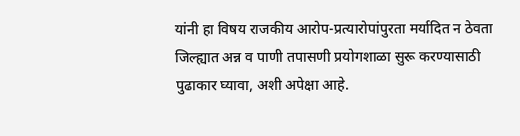यांनी हा विषय राजकीय आरोप-प्रत्यारोपांपुरता मर्यादित न ठेवता जिल्ह्यात अन्न व पाणी तपासणी प्रयोगशाळा सुरू करण्यासाठी पुढाकार घ्यावा, अशी अपेक्षा आहे.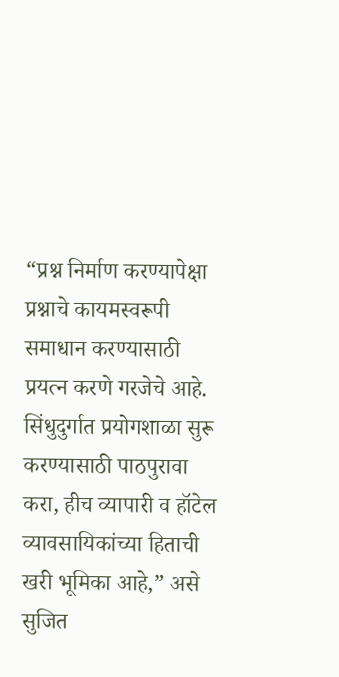“प्रश्न निर्माण करण्यापेक्षा प्रश्नाचे कायमस्वरूपी समाधान करण्यासाठी प्रयत्न करणे गरजेचे आहे. सिंधुदुर्गात प्रयोगशाळा सुरू करण्यासाठी पाठपुरावा करा, हीच व्यापारी व हॉटेल व्यावसायिकांच्या हिताची खरी भूमिका आहे,” असे सुजित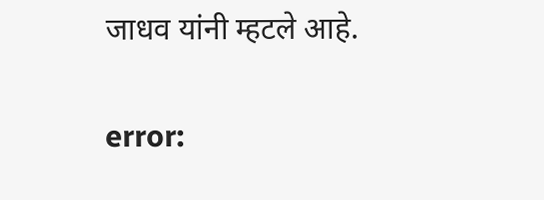जाधव यांनी म्हटले आहे.

error: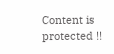Content is protected !!